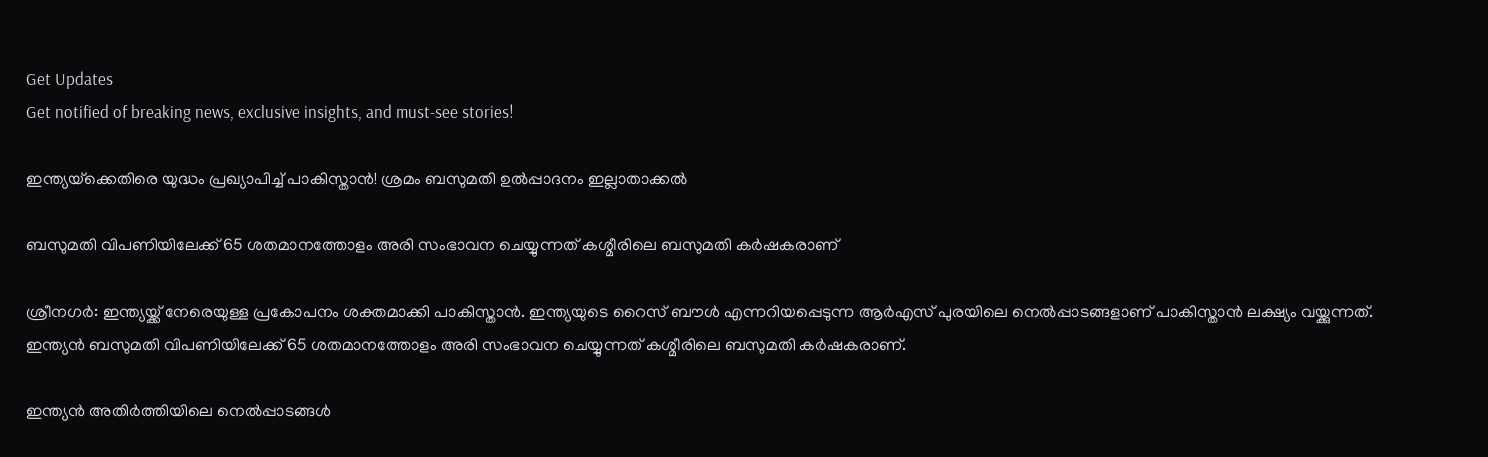Get Updates
Get notified of breaking news, exclusive insights, and must-see stories!

ഇന്ത്യയ്‌ക്കെതിരെ യുദ്ധം പ്രഖ്യാപിച്ച് പാകിസ്താന്‍! ശ്രമം ബസുമതി ഉല്‍പ്പാദനം ഇല്ലാതാക്കല്‍

ബസുമതി വിപണിയിലേക്ക് 65 ശതമാനത്തോളം അരി സംഭാവന ചെയ്യുന്നത് കശ്മീരിലെ ബസുമതി കര്‍ഷകരാണ്

ശ്രീനഗര്‍: ഇന്ത്യയ്ക്ക് നേരെയുള്ള പ്രകോപനം ശക്തമാക്കി പാകിസ്താന്‍. ഇന്ത്യയുടെ റൈസ് ബൗള്‍ എന്നറിയപ്പെടുന്ന ആര്‍എസ് പുരയിലെ നെല്‍പ്പാടങ്ങളാണ് പാകിസ്താന്‍ ലക്ഷ്യം വയ്ക്കുന്നത്. ഇന്ത്യന്‍ ബസുമതി വിപണിയിലേക്ക് 65 ശതമാനത്തോളം അരി സംഭാവന ചെയ്യുന്നത് കശ്മീരിലെ ബസുമതി കര്‍ഷകരാണ്.

ഇന്ത്യന്‍ അതിര്‍ത്തിയിലെ നെല്‍പ്പാടങ്ങള്‍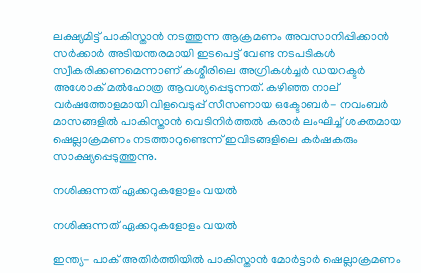ലക്ഷ്യമിട്ട് പാകിസ്താന്‍ നടത്തുന്ന ആക്രമണം അവസാനിപ്പിക്കാന്‍ സര്‍ക്കാര്‍ അടിയന്തരമായി ഇടപെട്ട് വേണ്ട നടപടികള്‍ സ്വീകരിക്കണമെന്നാണ് കശ്മീരിലെ അഗ്രികള്‍ച്ചര്‍ ഡയറക്ടര്‍ അശോക് മല്‍ഹോത്ര ആവശ്യപ്പെടുന്നത്. കഴിഞ്ഞ നാല് വര്‍ഷത്തോളമായി വിളവെടുപ്പ് സീസണായ ഒക്ടോബര്‍- നവംബര്‍ മാസങ്ങളില്‍ പാകിസ്താന്‍ വെടിനിര്‍ത്തല്‍ കരാര്‍ ലംഘിച്ച് ശക്തമായ ഷെല്ലാക്രമണം നടത്താറുണ്ടെന്ന് ഇവിടങ്ങളിലെ കര്‍ഷകരും സാക്ഷ്യപ്പെടുത്തുന്നു.

നശിക്കുന്നത് ഏക്കറുകളോളം വയല്‍

നശിക്കുന്നത് ഏക്കറുകളോളം വയല്‍

ഇന്ത്യ- പാക് അതിര്‍ത്തിയില്‍ പാകിസ്താന്‍ മോര്‍ട്ടാര്‍ ഷെല്ലാക്രമണം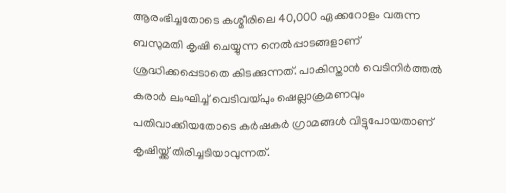ആരംഭിച്ചതോടെ കശ്മീരിലെ 40,000 ഏക്കറോളം വരുന്ന ബസുമതി കൃഷി ചെയ്യുന്ന നെല്‍പ്പാടങ്ങളാണ് ശ്രദ്ധിക്കപ്പെടാതെ കിടക്കുന്നത്. പാകിസ്താന്‍ വെടിനിര്‍ത്തല്‍ കരാര്‍ ലംഘിച്ച് വെടിവയ്പും ഷെല്ലാക്രമണവും പതിവാക്കിയതോടെ കര്‍ഷകര്‍ ഗ്രാമങ്ങള്‍ വിട്ടുപോയതാണ് കൃഷിയ്ക്ക് തിരിച്ചടിയാവുന്നത്.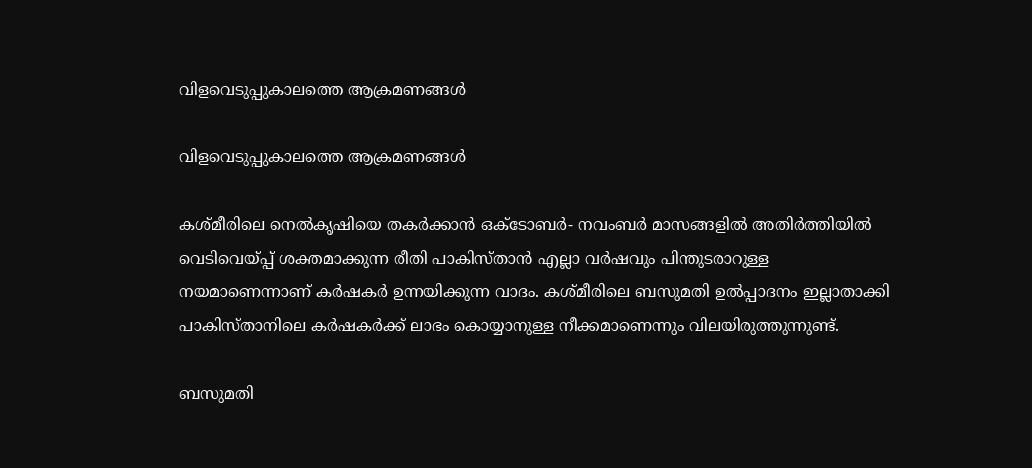വിളവെടുപ്പുകാലത്തെ ആക്രമണങ്ങള്‍

വിളവെടുപ്പുകാലത്തെ ആക്രമണങ്ങള്‍

കശ്മീരിലെ നെല്‍കൃഷിയെ തകര്‍ക്കാന്‍ ഒക്ടോബര്‍- നവംബര്‍ മാസങ്ങളില്‍ അതിര്‍ത്തിയില്‍ വെടിവെയ്പ്പ് ശക്തമാക്കുന്ന രീതി പാകിസ്താന്‍ എല്ലാ വര്‍ഷവും പിന്തുടരാറുള്ള നയമാണെന്നാണ് കര്‍ഷകര്‍ ഉന്നയിക്കുന്ന വാദം. കശ്മീരിലെ ബസുമതി ഉല്‍പ്പാദനം ഇല്ലാതാക്കി പാകിസ്താനിലെ കര്‍ഷകര്‍ക്ക് ലാഭം കൊയ്യാനുള്ള നീക്കമാണെന്നും വിലയിരുത്തുന്നുണ്ട്.

ബസുമതി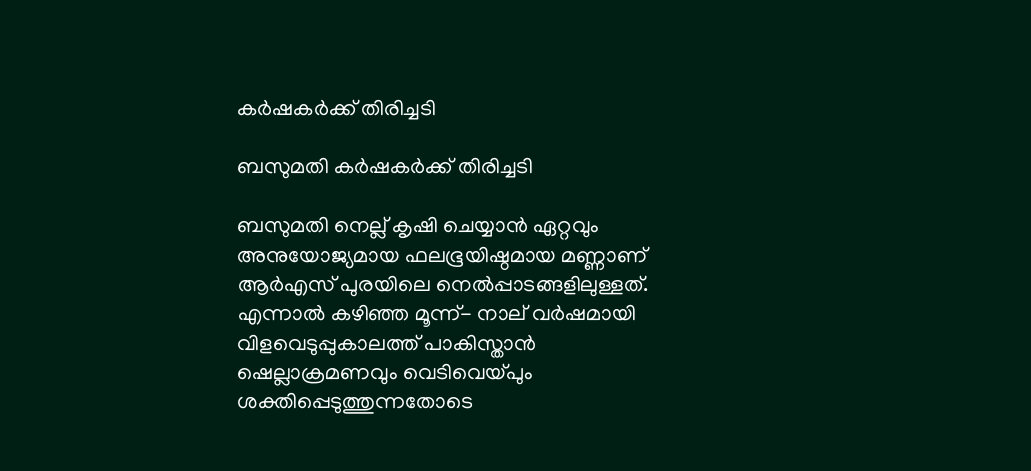കര്‍ഷകര്‍ക്ക് തിരിച്ചടി

ബസുമതി കര്‍ഷകര്‍ക്ക് തിരിച്ചടി

ബസുമതി നെല്ല് കൃഷി ചെയ്യാന്‍ ഏറ്റവും അനുയോജ്യമായ ഫലഭൂയിഷ്ഠമായ മണ്ണാണ് ആര്‍എസ് പുരയിലെ നെല്‍പ്പാടങ്ങളിലുള്ളത്. എന്നാല്‍ കഴിഞ്ഞ മൂന്ന്- നാല് വര്‍ഷമായി വിളവെടുപ്പുകാലത്ത് പാകിസ്താന്‍ ഷെല്ലാക്രമണവും വെടിവെയ്പും ശക്തിപ്പെടുത്തുന്നതോടെ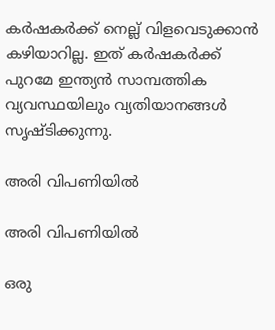കര്‍ഷകര്‍ക്ക് നെല്ല് വിളവെടുക്കാന്‍ കഴിയാറില്ല. ഇത് കര്‍ഷകര്‍ക്ക് പുറമേ ഇന്ത്യന്‍ സാമ്പത്തിക വ്യവസ്ഥയിലും വ്യതിയാനങ്ങള്‍ സൃഷ്ടിക്കുന്നു.

അരി വിപണിയില്‍

അരി വിപണിയില്‍

ഒരു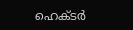ഹെക്ടര്‍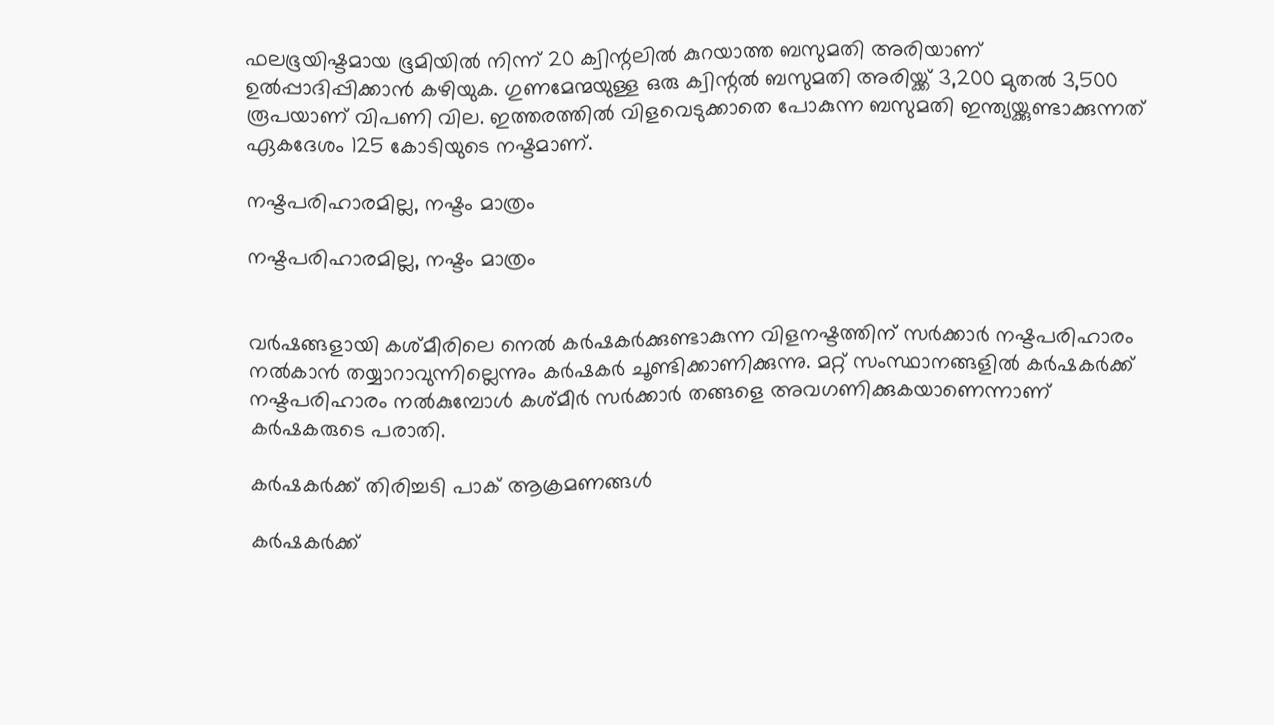ഫലഭൂയിഷ്ടമായ ഭൂമിയില്‍ നിന്ന് 20 ക്വിന്റലില്‍ കുറയാത്ത ബസുമതി അരിയാണ് ഉല്‍പ്പാദിപ്പിക്കാന്‍ കഴിയുക. ഗുണമേന്മയുള്ള ഒരു ക്വിന്റല്‍ ബസുമതി അരിയ്ക്ക് 3,200 മുതല്‍ 3,500 രൂപയാണ് വിപണി വില. ഇത്തരത്തില്‍ വിളവെടുക്കാതെ പോകുന്ന ബസുമതി ഇന്ത്യയ്ക്കുണ്ടാക്കുന്നത് ഏകദേശം 125 കോടിയുടെ നഷ്ടമാണ്.

നഷ്ടപരിഹാരമില്ല, നഷ്ടം മാത്രം

നഷ്ടപരിഹാരമില്ല, നഷ്ടം മാത്രം


വര്‍ഷങ്ങളായി കശ്മീരിലെ നെല്‍ കര്‍ഷകര്‍ക്കുണ്ടാകുന്ന വിളനഷ്ടത്തിന് സര്‍ക്കാര്‍ നഷ്ടപരിഹാരം നല്‍കാന്‍ തയ്യാറാവുന്നില്ലെന്നും കര്‍ഷകര്‍ ചൂണ്ടിക്കാണിക്കുന്നു. മറ്റ് സംസ്ഥാനങ്ങളില്‍ കര്‍ഷകര്‍ക്ക് നഷ്ടപരിഹാരം നല്‍കുമ്പോള്‍ കശ്മീര്‍ സര്‍ക്കാര്‍ തങ്ങളെ അവഗണിക്കുകയാണെന്നാണ് കര്‍ഷകരുടെ പരാതി.

കര്‍ഷകര്‍ക്ക് തിരിച്ചടി പാക് ആക്രമണങ്ങള്‍

കര്‍ഷകര്‍ക്ക്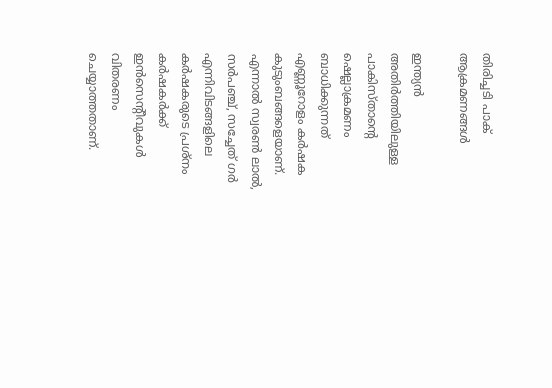തിരിച്ചടി പാക് ആക്രമണങ്ങള്‍

ഇന്ത്യന്‍ അതിര്‍ത്തിയിലുള്ള പാകിസ്താന്റെ ഷെല്ലാക്രമണം ബാധിക്കുന്നത് എണ്ണൂറോളം കര്‍ഷക കുടുംബങ്ങളെയാണ്. എന്നാല്‍ സ്വരണ്‍ ലാല്‍, സര്‍പഞ്ച്, സച്ചേത് ഗര്‍ എന്നിവിടങ്ങളിലെ കര്‍ഷകരുടെ പ്രശ്‌നം കര്‍ഷകര്‍ക്ക് ഇന്‍സെന്റീവുകള്‍ വിതരണം ചെയ്യാത്തതാണ്.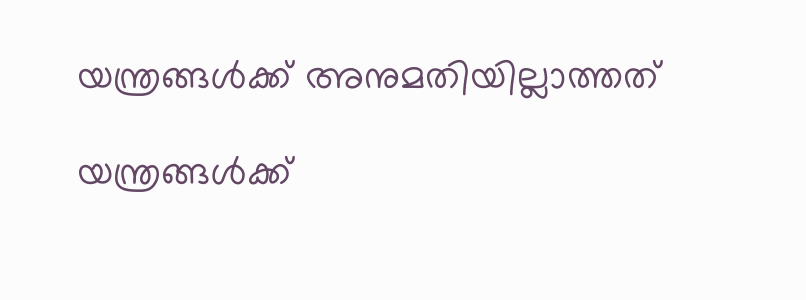യന്ത്രങ്ങള്‍ക്ക് അനുമതിയില്ലാത്തത്

യന്ത്രങ്ങള്‍ക്ക്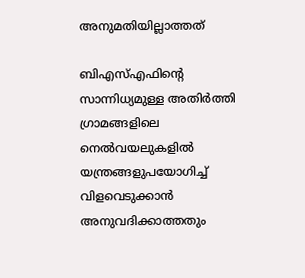അനുമതിയില്ലാത്തത്

ബിഎസ്എഫിന്റെ സാന്നിധ്യമുള്ള അതിര്‍ത്തി ഗ്രാമങ്ങളിലെ നെല്‍വയലുകളില്‍ യന്ത്രങ്ങളുപയോഗിച്ച് വിളവെടുക്കാന്‍ അനുവദിക്കാത്തതും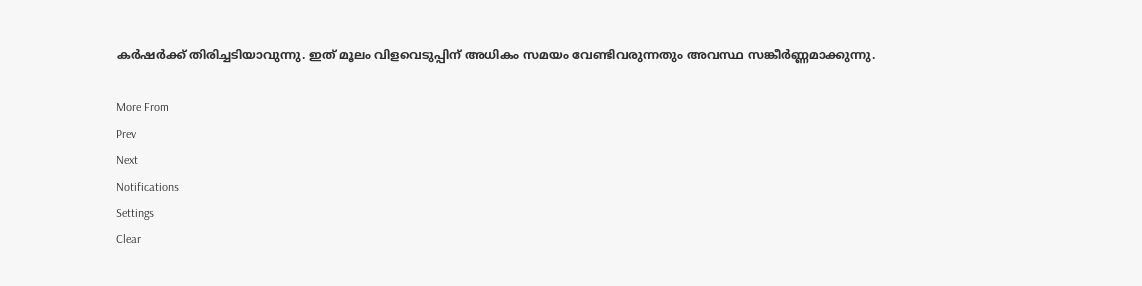കര്‍ഷര്‍ക്ക് തിരിച്ചടിയാവുന്നു. ഇത് മൂലം വിളവെടുപ്പിന് അധികം സമയം വേണ്ടിവരുന്നതും അവസ്ഥ സങ്കീര്‍ണ്ണമാക്കുന്നു.

More From
Prev
Next
Notifications
Settings
Clear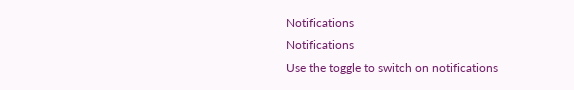Notifications
Notifications
Use the toggle to switch on notifications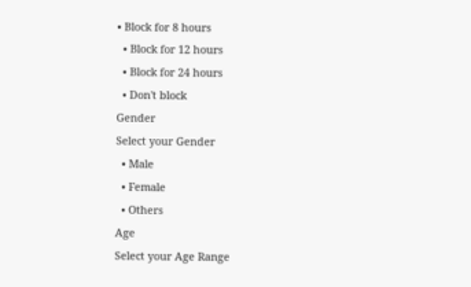• Block for 8 hours
  • Block for 12 hours
  • Block for 24 hours
  • Don't block
Gender
Select your Gender
  • Male
  • Female
  • Others
Age
Select your Age Range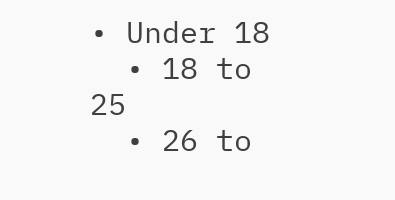• Under 18
  • 18 to 25
  • 26 to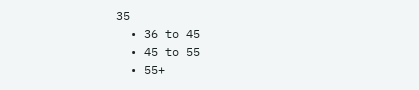35
  • 36 to 45
  • 45 to 55
  • 55+